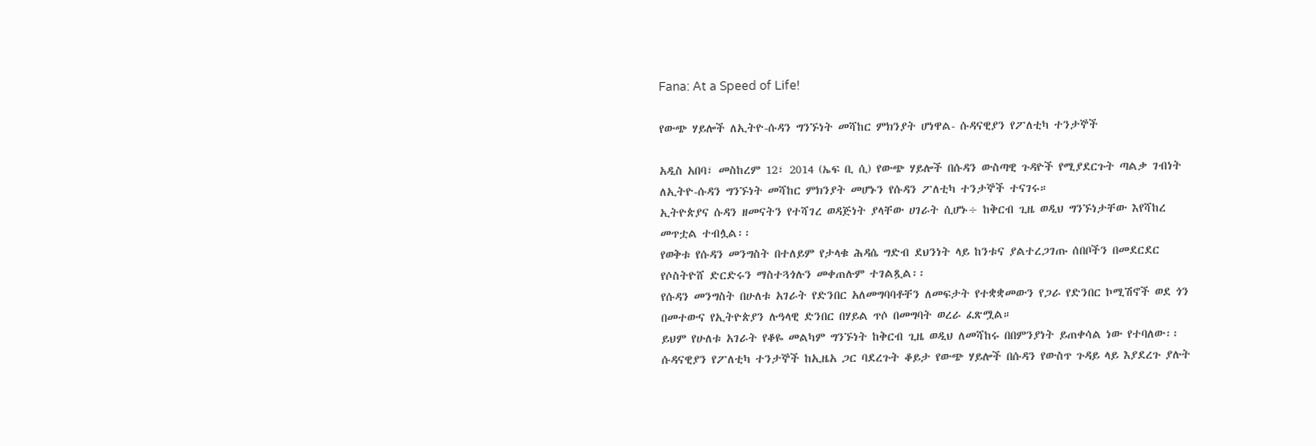Fana: At a Speed of Life!

የውጭ ሃይሎች ለኢትዮ-ሱዳን ግንኙነት መሻከር ምክንያት ሆነዋል- ሱዳናዊያን የፖለቲካ ተንታኞች

አዲስ አበባ፣ መስከረም 12፣ 2014 (ኤፍ ቢ ሲ) የውጭ ሃይሎች በሱዳን ውስጣዊ ጉዳዮች የሚያደርጉት ጣልቃ ገብነት ለኢትዮ-ሱዳን ግንኙነት መሻከር ምክንያት መሆኑን የሱዳን ፖለቲካ ተንታኞች ተናገሩ።
ኢትዮጵያና ሱዳን ዘመናትን የተሻገረ ወዳጅነት ያላቸው ሀገራት ሲሆኑ÷ ከቅርብ ጊዜ ወዲህ ግንኙነታቸው እየሻከረ መጥቷል ተብሏል፡፡
የወቅቱ የሱዳን መንግስት በተለይም የታላቁ ሕዳሴ ግድብ ደህንነት ላይ ከንቱና ያልተረጋገጡ ሰበቦችን በመደርደር የሶስትዮሸ ድርድሩን ማስተጓጎሉን መቀጠሉም ተገልጿል፡፡
የሱዳን መንግስት በሁለቱ አገራት የድንበር አለመግባባቶቸን ለመፍታት የተቋቋመውን የጋራ የድንበር ኮሚሽኖች ወደ ጎን በመተውና የኢትዮጵያን ሉዓላዊ ድንበር በሃይል ጥሶ በመግባት ወረራ ፈጽሟል።
ይህም የሁለቱ አገራት የቆዬ መልካም ግንኙነት ከቅርብ ጊዜ ወዲህ ለመሻከሩ በበምንያነት ይጠቀሳል ነው የተባለው፡፡
ሱዳናዊያን የፖለቲካ ተንታኞች ከኢዜአ ጋር ባደረጉት ቆይታ የውጭ ሃይሎች በሱዳን የውስጥ ጉዳይ ላይ እያደረጉ ያሉት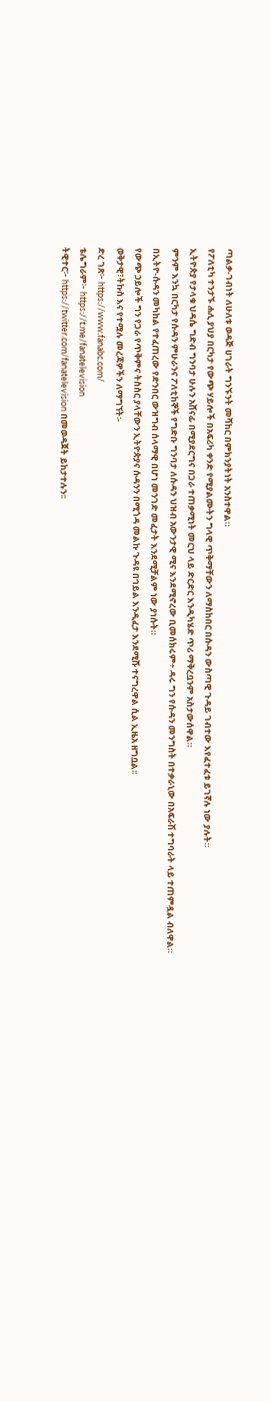ጣልቃ-ገብነት ለሁለቱ ወዳጅ ሀገራት ግንኙንት መሻከር በምክንያትነት አንስተዋል።
የፖለቲካ ተንታኙ ሐሊ ያህያ በርካታ የውጭ ሃይሎች በአፍሪካ ቀንድ የሚያልሙትን ግላዊ ጥቅማቸውን ለማስከበር በሱዳን ውስጣዊ ጉዳይ ገብተው እየፈተፈቱ ይገኛሉ ነው ያሉት።
ኢትዮጵያ የታላቁ ህዳሴ ግድብ ግንባታ ሁሉን አሸናፊ በሚያደርግና በጋራ ተጠቃሚነት መርህ ላይ ድርድር እንዲካሄድ ጥሪ ማቅረቧንም አስታውሰዋል።
ምንም እንኳ በርካታ የሱዳን ምሁራንና ፖለቲከኞች የግድቡ ግንባታ ለሱዳን ህዝብ አውንታዊ ሚና እንደሚኖረው ቢመሰክሩም÷ ዳሩ ግን የሱዳን መንግስት በተቃራኒው በአፍራሽ ተግባራት ላይ ተጠምዷል ብለዋል።
በኢትዮ-ሱዳን መካከል የተፈጠረው የድንበር ውዝግብ ሰላማዊ በሆነ መንገድ መፈታት እንደሚቻልም ነው ያነሱት።
የውጭ ኃይሎች ግን የጋራ የጥቅምና ትስስር ያላቸውን ኢትዮጵያና ሱዳንን በሚጎዳ መልኩ ጉዳዩ በኅይል እንዲፈታ እንደሚሹ ተናግረዋል ሲል ኢዜአ ዘግቧል፡፡
ወቅታዊ፣ትኩስ እና የተሟሉ መረጃዎችን ለማግኘት፡-
ድረ ገጽ፦ https://www.fanabc.com/
ቴሌግራም፦ https://t.me/fanatelevision
ትዊተር፦ https://twitter.com/fanatelevision በመወዳጀት ይከታተሉን፡፡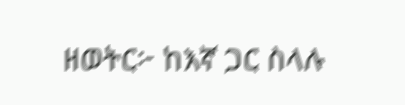ዘወትር፦ ከእኛ ጋር ስላሉ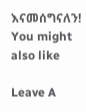እናመሰግናለን!
You might also like

Leave A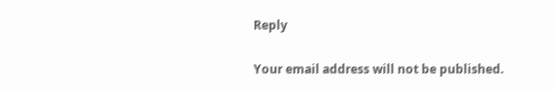Reply

Your email address will not be published.